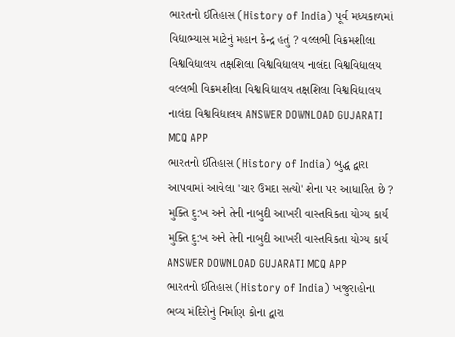ભારતનો ઈતિહાસ (History of India) પૂર્વ મધ્યકાળમાં વિદ્યાભ્યાસ માટેનું મહાન કેન્દ્ર હતું ? વલ્લભી વિક્રમશીલા વિશ્વવિદ્યાલય તક્ષશિલા વિશ્વવિદ્યાલય નાલંદા વિશ્વવિદ્યાલય વલ્લભી વિક્રમશીલા વિશ્વવિદ્યાલય તક્ષશિલા વિશ્વવિદ્યાલય નાલંદા વિશ્વવિદ્યાલય ANSWER DOWNLOAD GUJARATI MCQ APP
ભારતનો ઈતિહાસ (History of India) બુદ્ધ દ્વારા આપવામાં આવેલા 'ચાર ઉમદા સત્યો' શેના પર આધારિત છે ? મુક્તિ દુ:ખ અને તેની નાબુદી આખરી વાસ્તવિકતા યોગ્ય કાર્ય મુક્તિ દુ:ખ અને તેની નાબુદી આખરી વાસ્તવિકતા યોગ્ય કાર્ય ANSWER DOWNLOAD GUJARATI MCQ APP
ભારતનો ઈતિહાસ (History of India) ખજુરાહોના ભવ્ય મંદિરોનું નિર્માણ કોના દ્વારા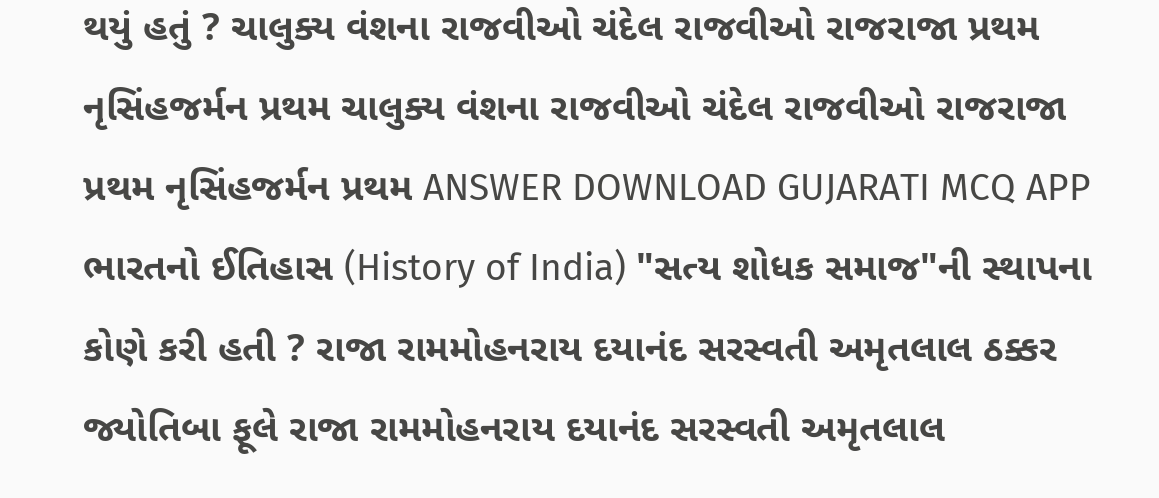થયું હતું ? ચાલુક્ય વંશના રાજવીઓ ચંદેલ રાજવીઓ રાજરાજા પ્રથમ નૃસિંહજર્મન પ્રથમ ચાલુક્ય વંશના રાજવીઓ ચંદેલ રાજવીઓ રાજરાજા પ્રથમ નૃસિંહજર્મન પ્રથમ ANSWER DOWNLOAD GUJARATI MCQ APP
ભારતનો ઈતિહાસ (History of India) "સત્ય શોધક સમાજ"ની સ્થાપના કોણે કરી હતી ? રાજા રામમોહનરાય દયાનંદ સરસ્વતી અમૃતલાલ ઠક્કર જ્યોતિબા ફૂલે રાજા રામમોહનરાય દયાનંદ સરસ્વતી અમૃતલાલ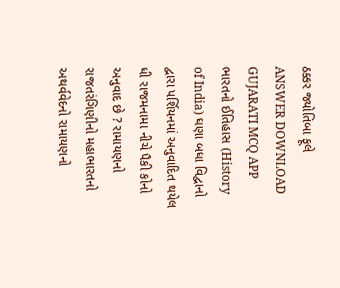ઠક્કર જ્યોતિબા ફૂલે ANSWER DOWNLOAD GUJARATI MCQ APP
ભારતનો ઈતિહાસ (History of India) ઘણા બધા વિદ્વાનો દ્વારા પર્શિયનમાં અનુવાદિત થયેલ ધી રાજમનામા નીચે પૈકી કોનો અનુવાદ છે ? રામાયણનો રાજતરંગિણીનો મહાભારતનો અથર્વવેદનો રામાયણનો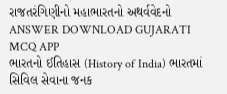રાજતરંગિણીનો મહાભારતનો અથર્વવેદનો ANSWER DOWNLOAD GUJARATI MCQ APP
ભારતનો ઈતિહાસ (History of India) ભારતમાં સિવિલ સેવાના જનક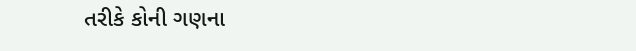તરીકે કોની ગણના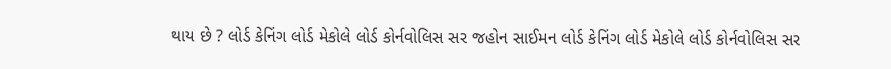થાય છે ? લોર્ડ કેનિંગ લોર્ડ મેકોલે લોર્ડ કોર્નવોલિસ સર જહોન સાઈમન લોર્ડ કેનિંગ લોર્ડ મેકોલે લોર્ડ કોર્નવોલિસ સર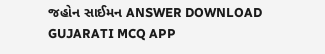જહોન સાઈમન ANSWER DOWNLOAD GUJARATI MCQ APP